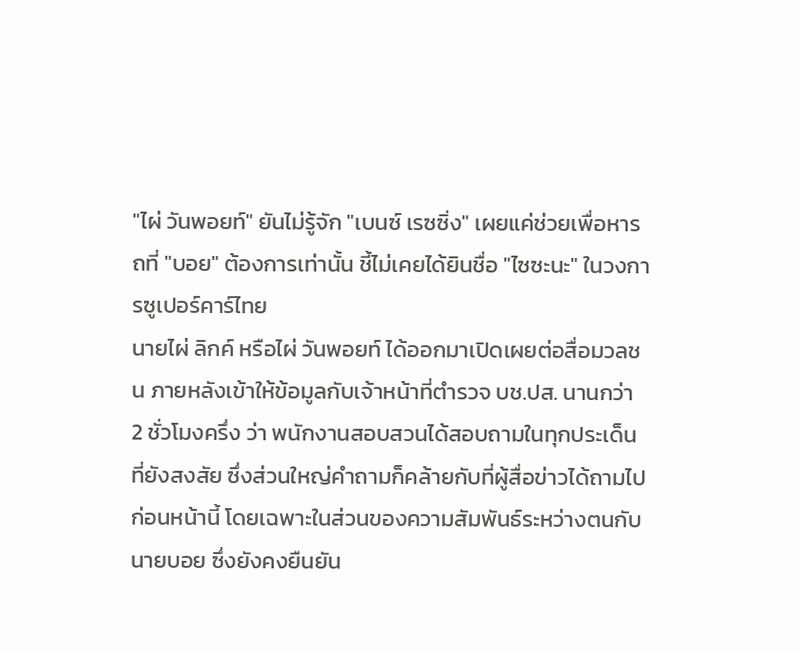"ไผ่ วันพอยท์" ยันไม่รู้จัก "เบนซ์ เรซซิ่ง" เผยแค่ช่วยเพื่อหารถที่ "บอย" ต้องการเท่านั้น ชี้ไม่เคยได้ยินชื่อ "ไซซะนะ" ในวงการซูเปอร์คาร์ไทย
นายไผ่ ลิกค์ หรือไผ่ วันพอยท์ ได้ออกมาเปิดเผยต่อสื่อมวลชน ภายหลังเข้าให้ข้อมูลกับเจ้าหน้าที่ตำรวจ บช.ปส. นานกว่า 2 ชั่วโมงครึ่ง ว่า พนักงานสอบสวนได้สอบถามในทุกประเด็นที่ยังสงสัย ซึ่งส่วนใหญ่คำถามก็คล้ายกับที่ผู้สื่อข่าวได้ถามไปก่อนหน้านี้ โดยเฉพาะในส่วนของความสัมพันธ์ระหว่างตนกับนายบอย ซึ่งยังคงยืนยัน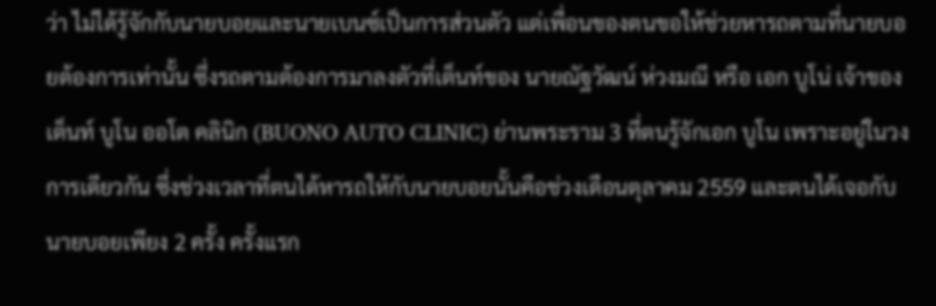ว่า ไม่ได้รู้จักกับนายบอยและนายเบนซ์เป็นการส่วนตัว แต่เพื่อนของตนขอให้ช่วยหารถตามที่นายบอยต้องการเท่านั้น ซึ่งรถตามต้องการมาลงตัวที่เต็นท์ของ นายณัฐวัฒน์ ห่วงมณี หรือ เอก บูโน่ เจ้าของเต็นท์ บูโน ออโต คลินิก (BUONO AUTO CLINIC) ย่านพระราม 3 ที่ตนรู้จักเอก บูโน เพราะอยู่ในวงการเดียวกัน ซึ่งช่วงเวลาที่ตนได้หารถให้กับนายบอยนั้นคือช่วงเดือนตุลาคม 2559 และตนได้เจอกับนายบอยเพียง 2 ครั้ง ครั้งแรก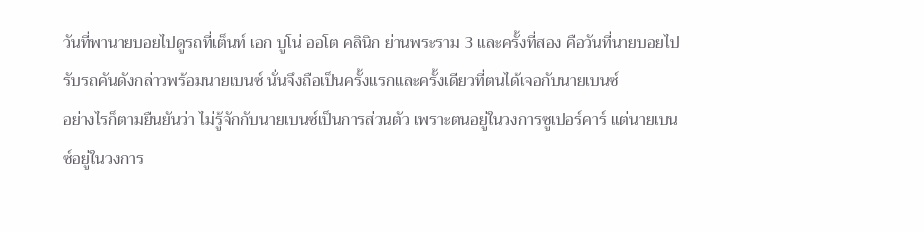วันที่พานายบอยไปดูรถที่เต็นท์ เอก บูโน่ ออโต คลินิก ย่านพระราม 3 และครั้งที่สอง คือวันที่นายบอยไปรับรถคันดังกล่าวพร้อมนายเบนซ์ นั่นจึงถือเป็นครั้งแรกและครั้งเดียวที่ตนได้เจอกับนายเบนซ์
อย่างไรก็ตามยืนยันว่า ไม่รู้จักกับนายเบนซ์เป็นการส่วนตัว เพราะตนอยู่ในวงการซูเปอร์คาร์ แต่นายเบนซ์อยู่ในวงการ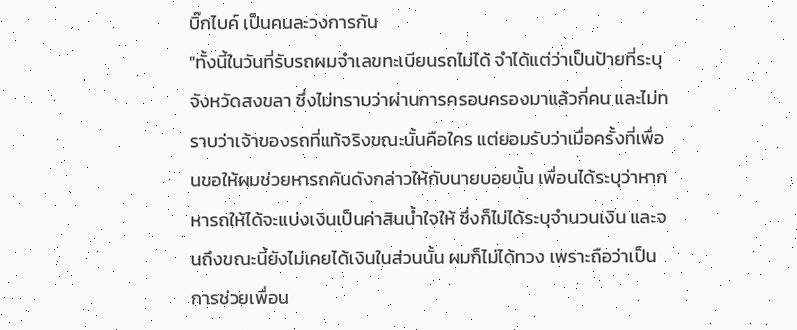บิ๊กไบค์ เป็นคนละวงการกัน
"ทั้งนี้ในวันที่รับรถผมจำเลขทะเบียนรถไม่ได้ จำได้แต่ว่าเป็นป้ายที่ระบุจังหวัดสงขลา ซึ่งไม่ทราบว่าผ่านการครอบครองมาแล้วกี่คน และไม่ทราบว่าเจ้าของรถที่แท้จริงขณะนั้นคือใคร แต่ยอมรับว่าเมื่อครั้งที่เพื่อนขอให้ผมช่วยหารถคันดังกล่าวให้กับนายบอยนั้น เพื่อนได้ระบุว่าหากหารถให้ได้จะแบ่งเงินเป็นค่าสินน้ำใจให้ ซึ่งก็ไม่ได้ระบุจำนวนเงิน และจนถึงขณะนี้ยังไม่เคยได้เงินในส่วนนั้น ผมก็ไม่ได้ทวง เพราะถือว่าเป็นการช่วยเพื่อน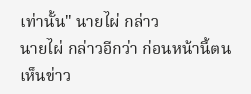เท่านั้น" นายไผ่ กล่าว
นายไผ่ กล่าวอีกว่า ก่อนหน้านี้ตนเห็นข่าว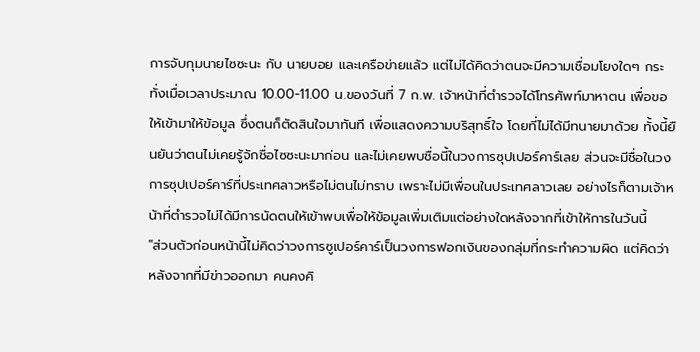การจับกุมนายไซซะนะ กับ นายบอย และเครือข่ายแล้ว แต่ไม่ได้คิดว่าตนจะมีความเชื่อมโยงใดๆ กระทั่งเมื่อเวลาประมาณ 10.00-11.00 น.ของวันที่ 7 ก.พ. เจ้าหน้าที่ตำรวจได้โทรศัพท์มาหาตน เพื่อขอให้เข้ามาให้ข้อมูล ซึ่งตนก็ตัดสินใจมาทันที เพื่อแสดงความบริสุทธิ์ใจ โดยที่ไม่ได้มีทนายมาด้วย ทั้งนี้ยืนยันว่าตนไม่เคยรู้จักชื่อไซซะนะมาก่อน และไม่เคยพบชื่อนี้ในวงการซุปเปอร์คาร์เลย ส่วนจะมีชื่อในวงการซุปเปอร์คาร์ที่ประเทศลาวหรือไม่ตนไม่ทราบ เพราะไม่มีเพื่อนในประเทศลาวเลย อย่างไรก็ตามเจ้าหน้าที่ตำรวจไม่ได้มีการนัดตนให้เข้าพบเพื่อให้ข้อมูลเพิ่มเติมแต่อย่างใดหลังจากที่เข้าให้การในวันนี้
"ส่วนตัวก่อนหน้านี้ไม่คิดว่าวงการซูเปอร์คาร์เป็นวงการฟอกเงินของกลุ่มที่กระทำความผิด แต่คิดว่าหลังจากที่มีข่าวออกมา คนคงคิ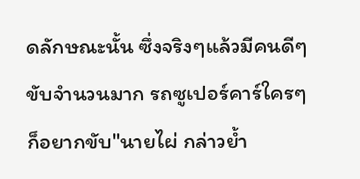ดลักษณะนั้น ซึ่งจริงๆแล้วมีคนดีๆขับจำนวนมาก รถซูเปอร์คาร์ใครๆก็อยากขับ"นายไผ่ กล่าวย้ำ